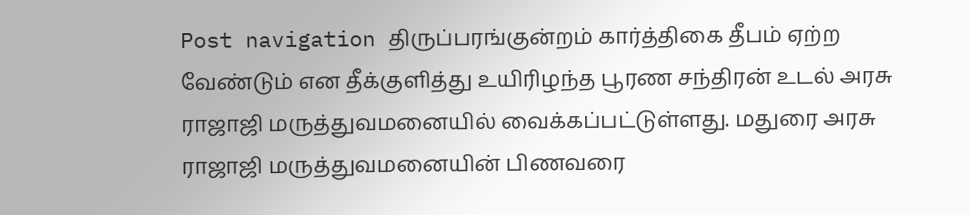Post navigation திருப்பரங்குன்றம் கார்த்திகை தீபம் ஏற்ற வேண்டும் என தீக்குளித்து உயிரிழந்த பூரண சந்திரன் உடல் அரசு ராஜாஜி மருத்துவமனையில் வைக்கப்பட்டுள்ளது. மதுரை அரசு ராஜாஜி மருத்துவமனையின் பிணவரை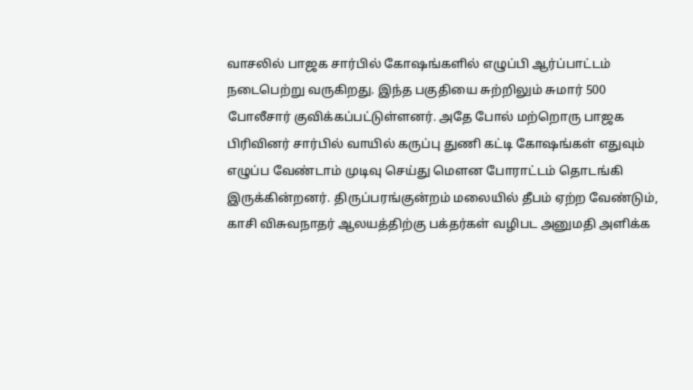வாசலில் பாஜக சார்பில் கோஷங்களில் எழுப்பி ஆர்ப்பாட்டம் நடைபெற்று வருகிறது. இந்த பகுதியை சுற்றிலும் சுமார் 500 போலீசார் குவிக்கப்பட்டுள்ளனர். அதே போல் மற்றொரு பாஜக பிரிவினர் சார்பில் வாயில் கருப்பு துணி கட்டி கோஷங்கள் எதுவும் எழுப்ப வேண்டாம் முடிவு செய்து மௌன போராட்டம் தொடங்கி இருக்கின்றனர். திருப்பரங்குன்றம் மலையில் தீபம் ஏற்ற வேண்டும், காசி விசுவநாதர் ஆலயத்திற்கு பக்தர்கள் வழிபட அனுமதி அளிக்க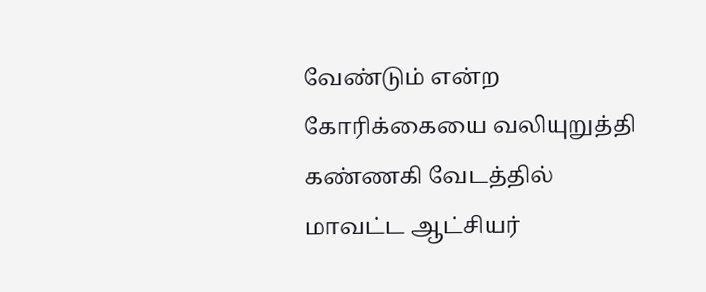வேண்டும் என்ற கோரிக்கையை வலியுறுத்தி கண்ணகி வேடத்தில் மாவட்ட ஆட்சியர்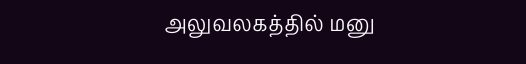அலுவலகத்தில் மனு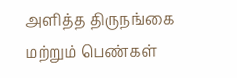அளித்த திருநங்கை மற்றும் பெண்கள்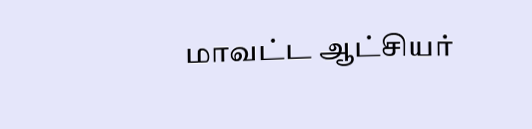மாவட்ட ஆட்சியர்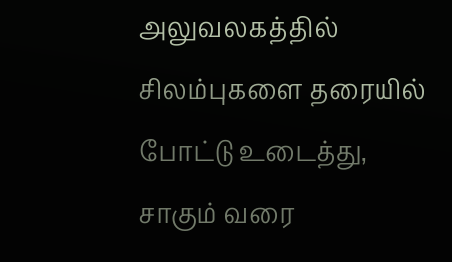அலுவலகத்தில் சிலம்புகளை தரையில் போட்டு உடைத்து, சாகும் வரை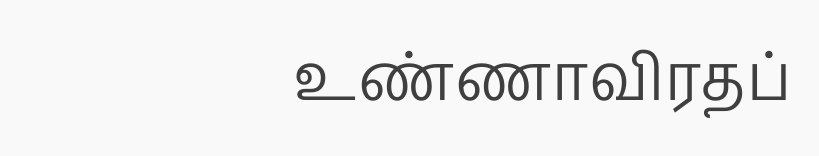உண்ணாவிரதப்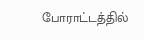போராட்டத்தில்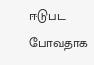ஈடுபட போவதாக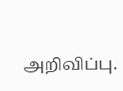அறிவிப்பு.